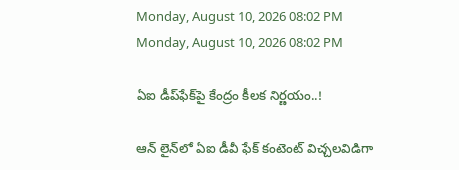Monday, August 10, 2026 08:02 PM
Monday, August 10, 2026 08:02 PM

ఏఐ డీప్‌ఫేక్‌పై కేంద్రం కీలక నిర్ణయం..!

ఆన్ లైన్‌లో ఏఐ డీవీ ఫేక్ కంటెంట్ విచ్చలవిడిగా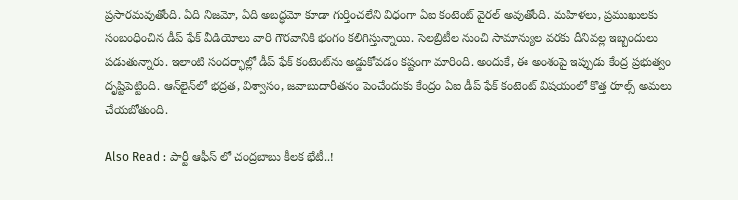ప్రసారమవుతోంది. ఏది నిజమో, ఏది అబద్ధమో కూడా గుర్తించలేని విధంగా ఏఐ కంటెంట్ వైరల్ అవుతోంది. మహిళలు, ప్రముఖులకు సంబంధించిన డీప్‌ ఫేక్ వీడియోలు వారి గౌరవానికి భంగం కలిగిస్తున్నాయి. సెలబ్రిటీల నుంచి సామాన్యుల వరకు దీనివల్ల ఇబ్బందులు పడుతున్నారు. ఇలాంటి సందర్భాల్లో డీప్ ఫేక్ కంటెంట్‌ను అడ్డుకోవడం కష్టంగా మారింది. అందుకే, ఈ అంశంపై ఇప్పుడు కేంద్ర ప్రభుత్వం దృష్టిపెట్టింది. ఆన్‌‌లైన్‌లో భద్రత, విశ్వాసం, జవాబుదారీతనం పెంచేందుకు కేంద్రం ఏఐ డీప్ ఫేక్ కంటెంట్ విషయంలో కొత్త రూల్స్ అమలు చేయబోతుంది.

Also Read : పార్టీ ఆఫీస్ లో చంద్రబాబు కీలక భేటీ..!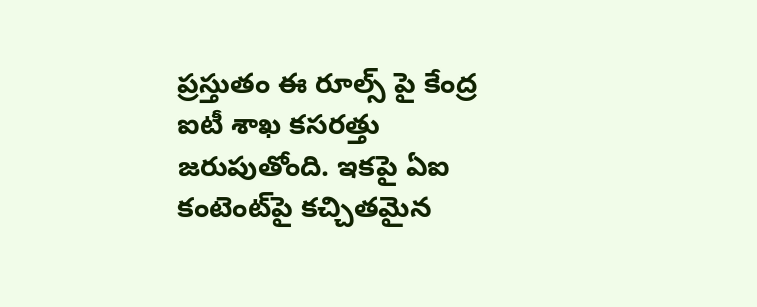ప్రస్తుతం ఈ రూల్స్ పై కేంద్ర ఐటీ శాఖ కసరత్తు జరుపుతోంది. ఇకపై ఏఐ కంటెంట్‌పై కచ్చితమైన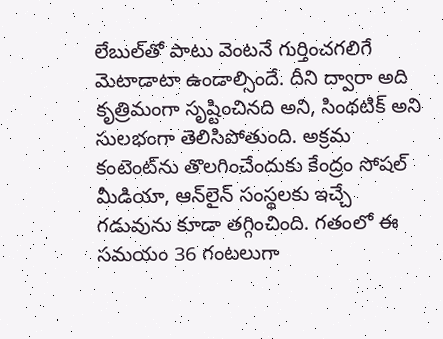లేబుల్‌తో పాటు వెంటనే గుర్తించగలిగే మెటాడాటా ఉండాల్సిందే. దీని ద్వారా అది కృత్రిమంగా సృష్టించినది అని, సింథటిక్ అని సులభంగా తెలిసిపోతుంది. అక్రమ కంటెంట్‌ను తొలగించేందుకు కేంద్రం సోషల్ మీడియా, ఆన్‌లైన్ సంస్థలకు ఇచ్చే గడువును కూడా తగ్గించింది. గతంలో ఈ సమయం 36 గంటలుగా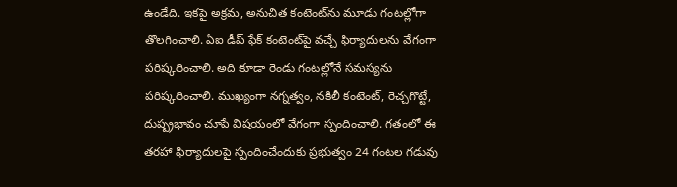ఉండేది. ఇకపై అక్రమ, అనుచిత కంటెంట్‌ను మూడు గంటల్లోగా తొలగించాలి. ఏఐ డీప్ ఫేక్ కంటెంట్‌పై వచ్చే ఫిర్యాదులను వేగంగా పరిష్కరించాలి. అది కూడా రెండు గంటల్లోనే సమస్యను పరిష్కరించాలి. ముఖ్యంగా నగ్నత్వం, నకిలీ కంటెంట్, రెచ్చగొట్టే, దుష్ప్రభావం చూపే విషయంలో వేగంగా స్పందించాలి. గతంలో ఈ తరహా ఫిర్యాదులపై స్పందించేందుకు ప్రభుత్వం 24 గంటల గడువు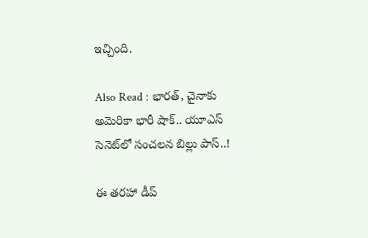ఇచ్చింది.

Also Read : భారత్, చైనాకు అమెరికా భారీ షాక్.. యూఎస్ సెనెట్‌లో సంచలన బిల్లు పాస్..!

ఈ తరహా డీప్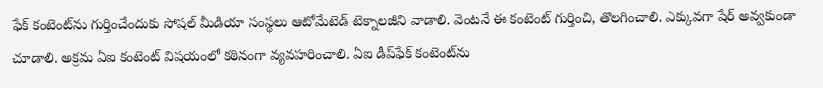ఫేక్ కంటెంట్‌ను గుర్తించేందుకు సోషల్ మీడియా సంస్థలు ఆటోమేటెడ్ టెక్నాలజీని వాడాలి. వెంటనే ఈ కంటెంట్ గుర్తించి, తొలగించాలి. ఎక్కువగా షేర్ అవ్వకుండా చూడాలి. అక్రమ ఏఐ కంటెంట్ విషయంలో కఠినంగా వ్యవహరించాలి. ఏఐ డీప్‌ఫేక్ కంటెంట్‌ను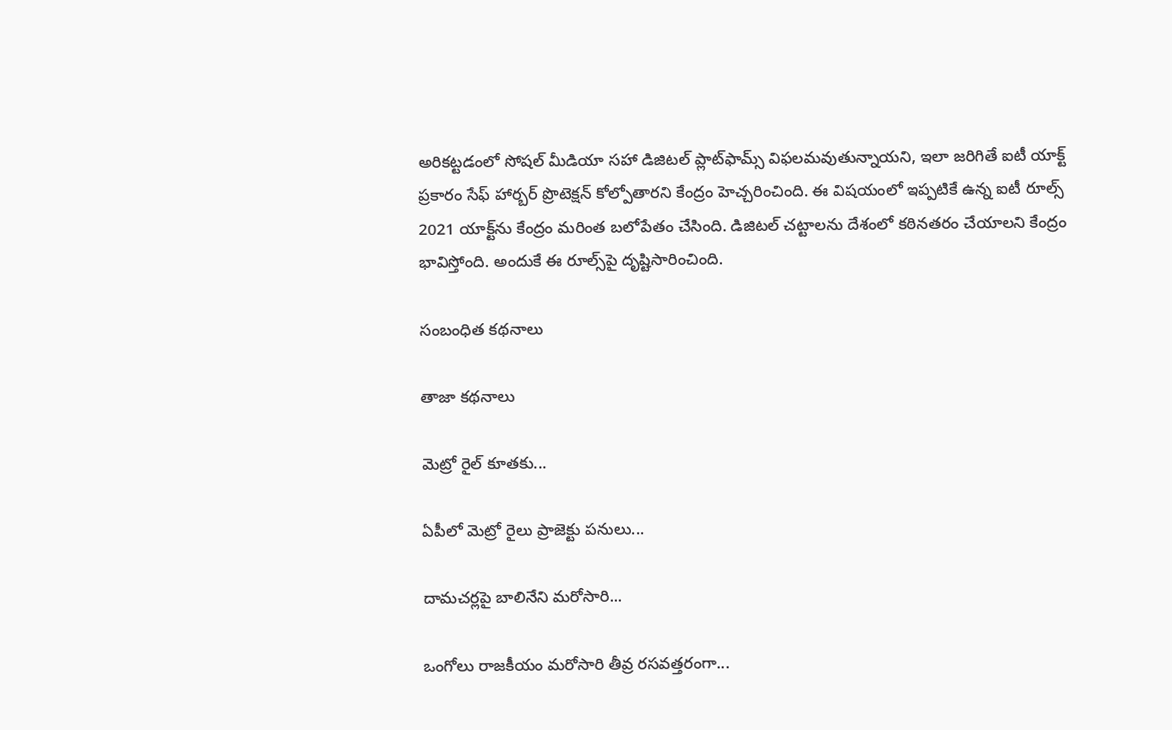అరికట్టడంలో సోషల్ మీడియా సహా డిజిటల్ ప్లాట్‌ఫామ్స్ విఫలమవుతున్నాయని, ఇలా జరిగితే ఐటీ యాక్ట్ ప్రకారం సేఫ్ హార్బర్ ప్రొటెక్షన్ కోల్పోతారని కేంద్రం హెచ్చరించింది. ఈ విషయంలో ఇప్పటికే ఉన్న ఐటీ రూల్స్ 2021 యాక్ట్‌ను కేంద్రం మరింత బలోపేతం చేసింది. డిజిటల్ చట్టాలను దేశంలో కఠినతరం చేయాలని కేంద్రం భావిస్తోంది. అందుకే ఈ రూల్స్‌పై దృష్టిసారించింది.

సంబంధిత కథనాలు

తాజా కథనాలు

మెట్రో రైల్ కూతకు...

ఏపీలో మెట్రో రైలు ప్రాజెక్టు పనులు...

దామచర్లపై బాలినేని మరోసారి...

ఒంగోలు రాజకీయం మరోసారి తీవ్ర రసవత్తరంగా...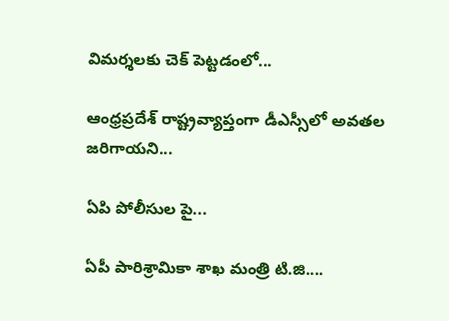విమర్శలకు చెక్ పెట్టడంలో...

ఆంధ్రప్రదేశ్ రాష్ట్రవ్యాప్తంగా డీఎస్సీలో అవతల జరిగాయని...

ఏపి పోలీసుల పై...

ఏపీ పారిశ్రామికా శాఖ మంత్రి టి.జి....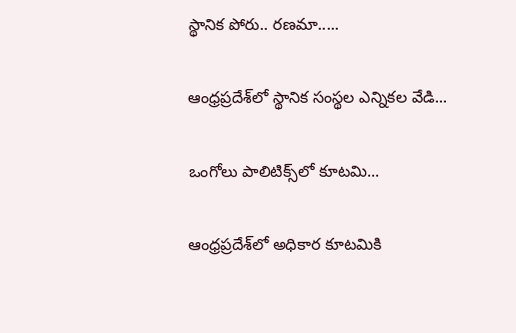స్థానిక పోరు.. రణమా.....

ఆంధ్రప్రదేశ్‌లో స్థానిక సంస్థల ఎన్నికల వేడి...

ఒంగోలు పాలిటిక్స్‌లో కూటమి...

ఆంధ్రప్రదేశ్‌లో అధికార కూటమికి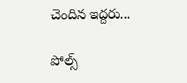చెందిన ఇద్దరు...

పోల్స్